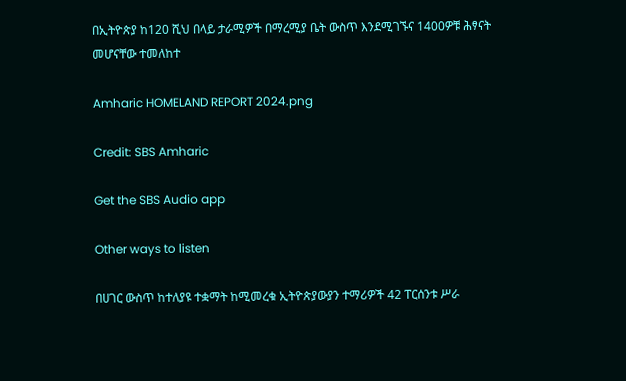በኢትዮጵያ ከ120 ሺህ በላይ ታራሚዎች በማረሚያ ቤት ውስጥ እንደሚገኙና 1400ዎቹ ሕፃናት መሆናቸው ተመለከተ

Amharic HOMELAND REPORT 2024.png

Credit: SBS Amharic

Get the SBS Audio app

Other ways to listen

በሀገር ውስጥ ከተለያዩ ተቋማት ከሚመረቁ ኢትዮጵያውያን ተማሪዎች 42 ፐርሰንቱ ሥራ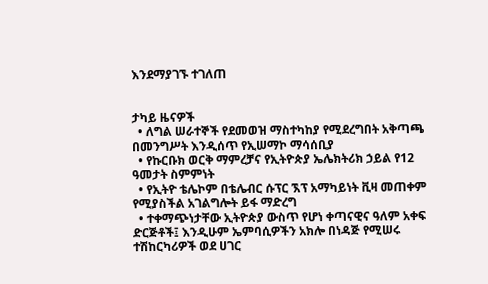እንደማያገኙ ተገለጠ


ታካይ ዜናዎች
  • ለግል ሠራተኞች የደመወዝ ማስተካከያ የሚደረግበት አቅጣጫ በመንግሥት እንዲሰጥ የኢሠማኮ ማሳሰቢያ
  • የኩርቡክ ወርቅ ማምረቻና የኢትዮጵያ ኤሌክትሪክ ኃይል የ12 ዓመታት ስምምነት
  • የኢትዮ ቴሌኮም በቴሌብር ሱፕር ኧፕ አማካይነት ቪዛ መጠቀም የሚያስችል አገልግሎት ይፋ ማድረግ
  • ተቀማጭነታቸው ኢትዮጵያ ውስጥ የሆነ ቀጣናዊና ዓለም አቀፍ ድርጅቶች፤ እንዲሁም ኤምባሲዎችን አክሎ በነዳጅ የሚሠሩ ተሽከርካሪዎች ወደ ሀገር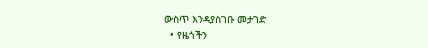ውስጥ እንዳያስገቡ መታገድ
  • የዜጎችን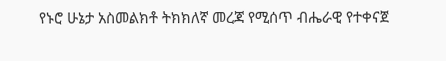የኑሮ ሁኔታ አስመልክቶ ትክክለኛ መረጃ የሚሰጥ ብሔራዊ የተቀናጀ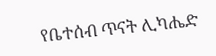የቤተሰብ ጥናት ሊካሔድ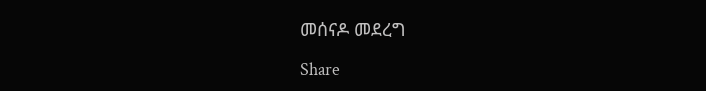መሰናዶ መደረግ

Share